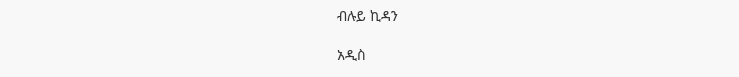ብሉይ ኪዳን

አዲስ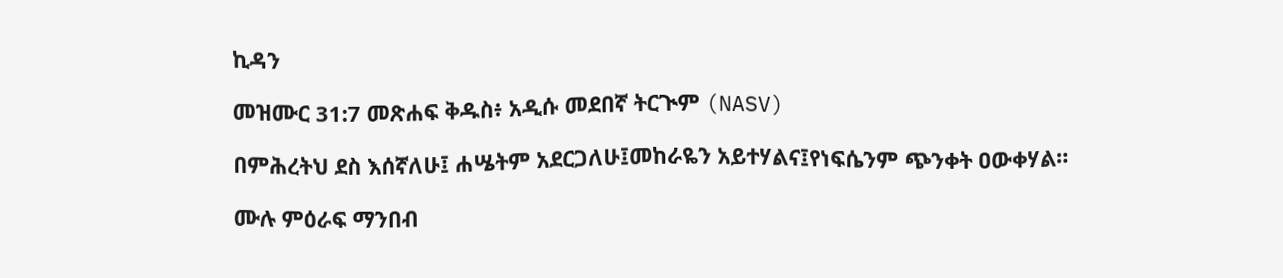ኪዳን

መዝሙር 31:7 መጽሐፍ ቅዱስ፥ አዲሱ መደበኛ ትርጒም (NASV)

በምሕረትህ ደስ እሰኛለሁ፤ ሐሤትም አደርጋለሁ፤መከራዬን አይተሃልና፤የነፍሴንም ጭንቀት ዐውቀሃል።

ሙሉ ምዕራፍ ማንበብ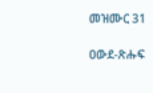መዝሙር 31

ዐውደ-ጽሑፍ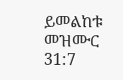ይመልከቱ መዝሙር 31:7